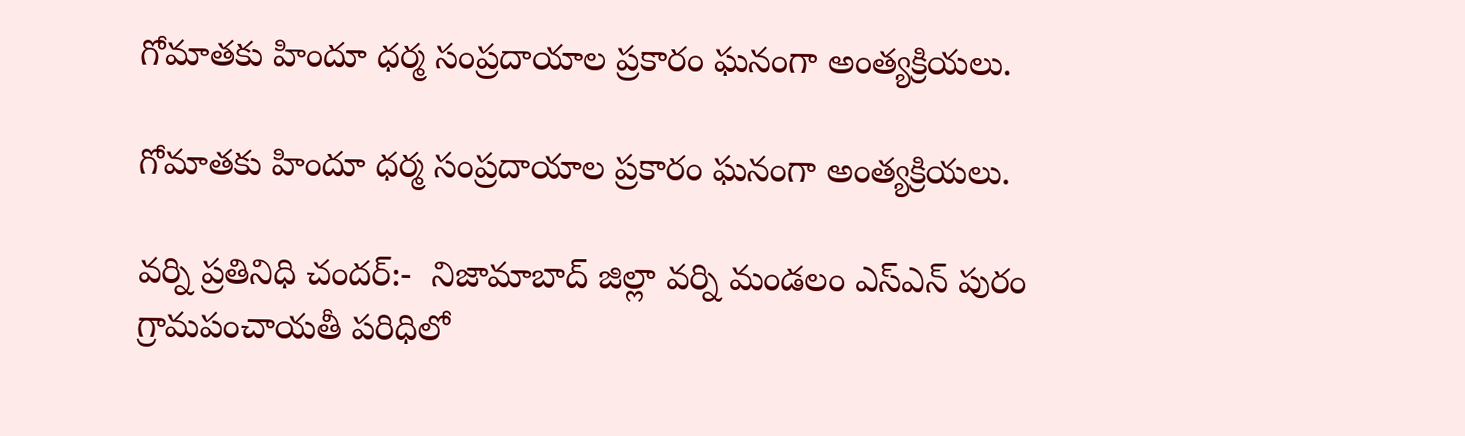గోమాతకు హిందూ ధర్మ సంప్రదాయాల ప్రకారం ఘనంగా అంత్యక్రియలు.

గోమాతకు హిందూ ధర్మ సంప్రదాయాల ప్రకారం ఘనంగా అంత్యక్రియలు.

వర్ని ప్రతినిధి చందర్:-  నిజామాబాద్ జిల్లా వర్ని మండలం ఎస్‌ఎన్ పురం గ్రామపంచాయతీ పరిధిలో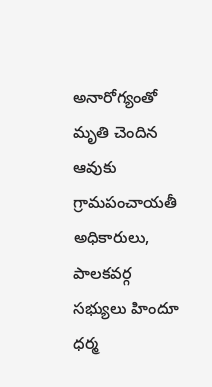అనారోగ్యంతో మృతి చెందిన ఆవుకు గ్రామపంచాయతీ అధికారులు, పాలకవర్గ సభ్యులు హిందూ ధర్మ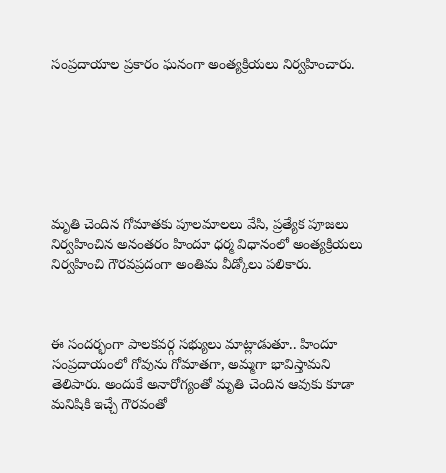సంప్రదాయాల ప్రకారం ఘనంగా అంత్యక్రియలు నిర్వహించారు.







మృతి చెందిన గోమాతకు పూలమాలలు వేసి, ప్రత్యేక పూజలు నిర్వహించిన అనంతరం హిందూ ధర్మ విధానంలో అంత్యక్రియలు నిర్వహించి గౌరవప్రదంగా అంతిమ వీడ్కోలు పలికారు.



ఈ సందర్భంగా పాలకవర్గ సభ్యులు మాట్లాడుతూ.. హిందూ సంప్రదాయంలో గోవును గోమాతగా, అమ్మగా భావిస్తామని తెలిపారు. అందుకే అనారోగ్యంతో మృతి చెందిన ఆవుకు కూడా మనిషికి ఇచ్చే గౌరవంతో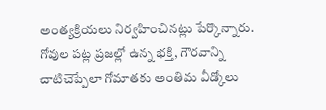అంత్యక్రియలు నిర్వహించినట్లు పేర్కొన్నారు. గోవుల పట్ల ప్రజల్లో ఉన్న భక్తి, గౌరవాన్ని చాటిచెప్పేలా గోమాతకు అంతిమ వీడ్కోలు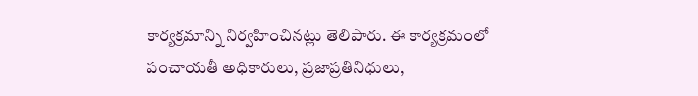కార్యక్రమాన్ని నిర్వహించినట్లు తెలిపారు. ఈ కార్యక్రమంలో పంచాయతీ అధికారులు, ప్రజాప్రతినిధులు,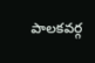పాలకవర్గ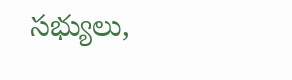సభ్యులు,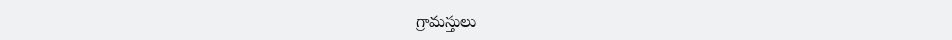గ్రామస్తులు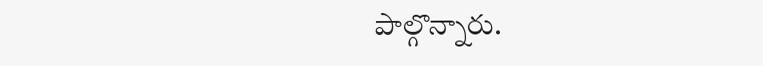పాల్గొన్నారు.